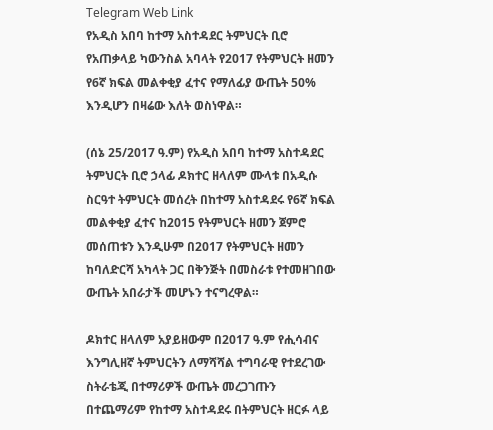Telegram Web Link
የአዲስ አበባ ከተማ አስተዳደር ትምህርት ቢሮ የአጠቃላይ ካውንስል አባላት የ2017 የትምህርት ዘመን የ6ኛ ክፍል መልቀቂያ ፈተና የማለፊያ ውጤት 50% እንዲሆን በዛሬው እለት ወስነዋል።

(ሰኔ 25/2017 ዓ.ም) የአዲስ አበባ ከተማ አስተዳደር ትምህርት ቢሮ ኃላፊ ዶክተር ዘላለም ሙላቱ በአዲሱ ስርዓተ ትምህርት መሰረት በከተማ አስተዳደሩ የ6ኛ ክፍል መልቀቂያ ፈተና ከ2015 የትምህርት ዘመን ጀምሮ መሰጠቱን እንዲሁም በ2017 የትምህርት ዘመን ከባለድርሻ አካላት ጋር በቅንጅት በመስራቱ የተመዘገበው ውጤት አበራታች መሆኑን ተናግረዋል።

ዶክተር ዘላለም አያይዘውም በ2017 ዓ.ም የሒሳብና እንግሊዘኛ ትምህርትን ለማሻሻል ተግባራዊ የተደረገው ስትራቴጂ በተማሪዎች ውጤት መረጋገጡን በተጨማሪም የከተማ አስተዳደሩ በትምህርት ዘርፉ ላይ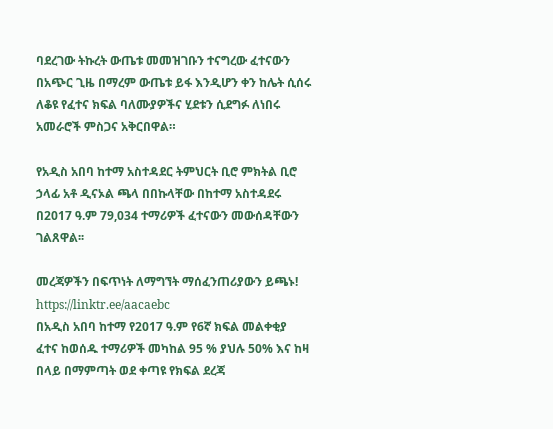ባደረገው ትኩረት ውጤቱ መመዝገቡን ተናግረው ፈተናውን በአጭር ጊዜ በማረም ውጤቱ ይፋ እንዲሆን ቀን ከሌት ሲሰሩ ለቆዩ የፈተና ክፍል ባለሙያዎችና ሂደቱን ሲደግፉ ለነበሩ አመራሮች ምስጋና አቅርበዋል።

የአዲስ አበባ ከተማ አስተዳደር ትምህርት ቢሮ ምክትል ቢሮ ኃላፊ አቶ ዲናኦል ጫላ በበኩላቸው በከተማ አስተዳደሩ በ2017 ዓ.ም 79,034 ተማሪዎች ፈተናውን መውሰዳቸውን ገልጸዋል፡፡

መረጃዎችን በፍጥነት ለማግኘት ማሰፈንጠሪያውን ይጫኑ!
https://linktr.ee/aacaebc
በአዲስ አበባ ከተማ የ2017 ዓ.ም የ6ኛ ክፍል መልቀቂያ ፈተና ከወሰዱ ተማሪዎች መካከል 95 % ያህሉ 50% እና ከዛ በላይ በማምጣት ወደ ቀጣዩ የክፍል ደረጃ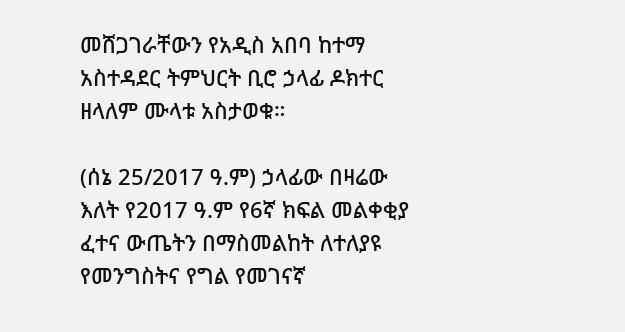መሸጋገራቸውን የአዲስ አበባ ከተማ አስተዳደር ትምህርት ቢሮ ኃላፊ ዶክተር ዘላለም ሙላቱ አስታወቁ።

(ሰኔ 25/2017 ዓ.ም) ኃላፊው በዛሬው እለት የ2017 ዓ.ም የ6ኛ ክፍል መልቀቂያ ፈተና ውጤትን በማስመልከት ለተለያዩ የመንግስትና የግል የመገናኛ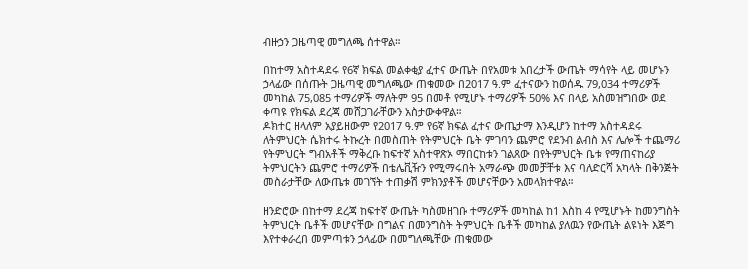ብዙኃን ጋዜጣዊ መግለጫ ሰተዋል።

በከተማ አስተዳደሩ የ6ኛ ክፍል መልቀቂያ ፈተና ውጤት በየአመቱ አበረታች ውጤት ማሳየት ላይ መሆኑን ኃላፊው በሰጡት ጋዜጣዊ መግለጫው ጠቁመው በ2017 ዓ.ም ፈተናውን ከወሰዱ 79,034 ተማሪዎች መካከል 75,085 ተማሪዎች ማለትም 95 በመቶ የሚሆኑ ተማሪዎች 50% እና በላይ አስመዝግበው ወደ ቀጣዩ የክፍል ደረጃ መሸጋገራቸውን አስታውቀዋል።
ዶክተር ዘላለም አያይዘውም የ2017 ዓ.ም የ6ኛ ክፍል ፈተና ውጤታማ እንዲሆን ከተማ አስተዳደሩ ለትምህርት ሴክተሩ ትኩረት በመስጠት የትምህርት ቤት ምገባን ጨምሮ የደንብ ልብስ እና ሌሎች ተጨማሪ የትምህርት ግብአቶች ማቅረቡ ከፍተኛ አስተዋጽኦ ማበርከቱን ገልጸው በየትምህርት ቤቱ የማጠናከሪያ ትምህርትን ጨምሮ ተማሪዎች በቴሌቪዥን የሚማሩበት አማራጭ መመቻቸቱ እና ባለድርሻ አካላት በቅንጅት መስራታቸው ለውጤቱ መገኘት ተጠቃሽ ምክንያቶች መሆናቸውን አመላክተዋል።

ዘንድሮው በከተማ ደረጃ ከፍተኛ ውጤት ካስመዘገቡ ተማሪዎች መካከል ከ1 እስከ 4 የሚሆኑት ከመንግስት ትምህርት ቤቶች መሆናቸው በግልና በመንግስት ትምህርት ቤቶች መካከል ያለዉን የውጤት ልዩነት እጅግ እየተቀራረበ መምጣቱን ኃላፊው በመግለጫቸው ጠቁመው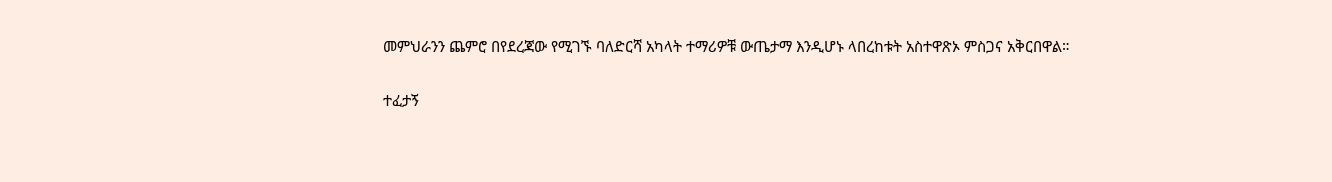መምህራንን ጨምሮ በየደረጃው የሚገኙ ባለድርሻ አካላት ተማሪዎቹ ውጤታማ እንዲሆኑ ላበረከቱት አስተዋጽኦ ምስጋና አቅርበዋል።

ተፈታኝ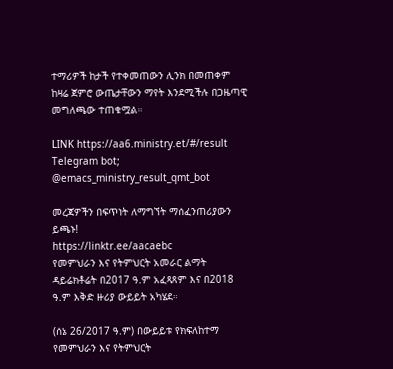ተማሪዎች ከታች የተቀመጠውን ሊንክ በመጠቀም ከዛሬ ጀምሮ ውጤታቸውን ማየት እንደሚችሉ በጋዜጣዊ መግለጫው ተጠቁሟል።

LINK https://aa6.ministry.et/#/result
Telegram bot; @emacs_ministry_result_qmt_bot

መረጃዎችን በፍጥነት ለማግኘት ማሰፈንጠሪያውን ይጫኑ!
https://linktr.ee/aacaebc
የመምህራን እና የትምህርት አመራር ልማት ዳይሬክቶሬት በ2017 ዓ.ም አፈጻጸም እና በ2018 ዓ.ም እቅድ ዙሪያ ውይይት አካሄደ።

(ሰኔ 26/2017 ዓ.ም) በውይይቱ የክፍለከተማ የመምህራን እና የትምህርት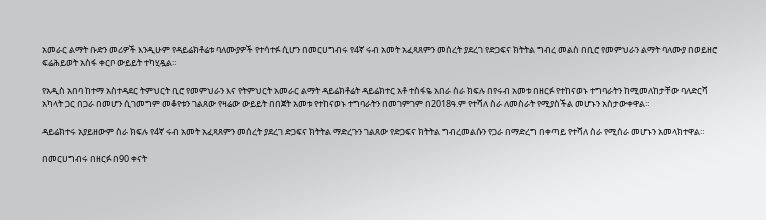አመራር ልማት ቡድን መሪዎች እንዲሁም የዳይሬክቶሬቱ ባለሙያዎች የተሳተፉ ሲሆን በመርሀግብሩ የ4ኛ ሩብ አመት አፈጻጸምን መሰረት ያደረገ የድጋፍና ክትትል ግብረ መልስ በቢሮ የመምህራን ልማት ባለሙያ በወይዘሮ ፍሬሕይወት አስፋ ቀርቦ ውይይት ተካሂዷል።

የአዲስ አበባ ከተማ አስተዳደር ትምህርት ቢሮ የመምህራን እና የትምህርት አመራር ልማት ዳይሬክቶሬት ዳይሬክተር አቶ ተስፋዬ አበራ ስራ ክፍሉ በየሩብ አመቱ በዘርፉ የተከናወኑ ተግባራትን ከሚመለከታቸው ባለድርሻ አካላት ጋር በጋራ በመሆን ሲገመግም መቆየቱን ገልጸው የዛሬው ውይይት በበጀት አመቱ የተከናወኑ ተግባራትን በመገምገም በ2018ዓ.ም የተሻለ ስራ ለመስራት የሚያስችል መሆኑን አስታውቀዋል።

ዳይሬክተሩ አያይዘውም ስራ ክፍሉ የ4ኛ ሩብ አመት አፈጻጸምን መሰረት ያደረገ ድጋፍና ክትትል ማድረጉን ገልጸው የድጋፍና ክትትል ግብረመልሱን የጋራ በማድረግ በቀጣይ የተሻለ ስራ የሚሰራ መሆኑን አመላክተዋል።

በመርሀግብሩ በዘርፉ በ90 ቀናት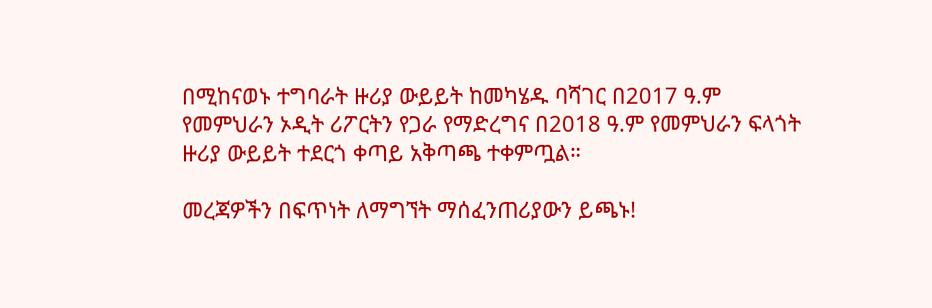በሚከናወኑ ተግባራት ዙሪያ ውይይት ከመካሄዱ ባሻገር በ2017 ዓ.ም የመምህራን ኦዲት ሪፖርትን የጋራ የማድረግና በ2018 ዓ.ም የመምህራን ፍላጎት ዙሪያ ውይይት ተደርጎ ቀጣይ አቅጣጫ ተቀምጧል።

መረጃዎችን በፍጥነት ለማግኘት ማሰፈንጠሪያውን ይጫኑ!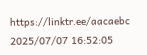https://linktr.ee/aacaebc
2025/07/07 16:52:05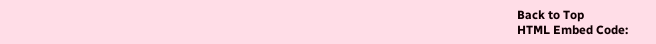Back to Top
HTML Embed Code: